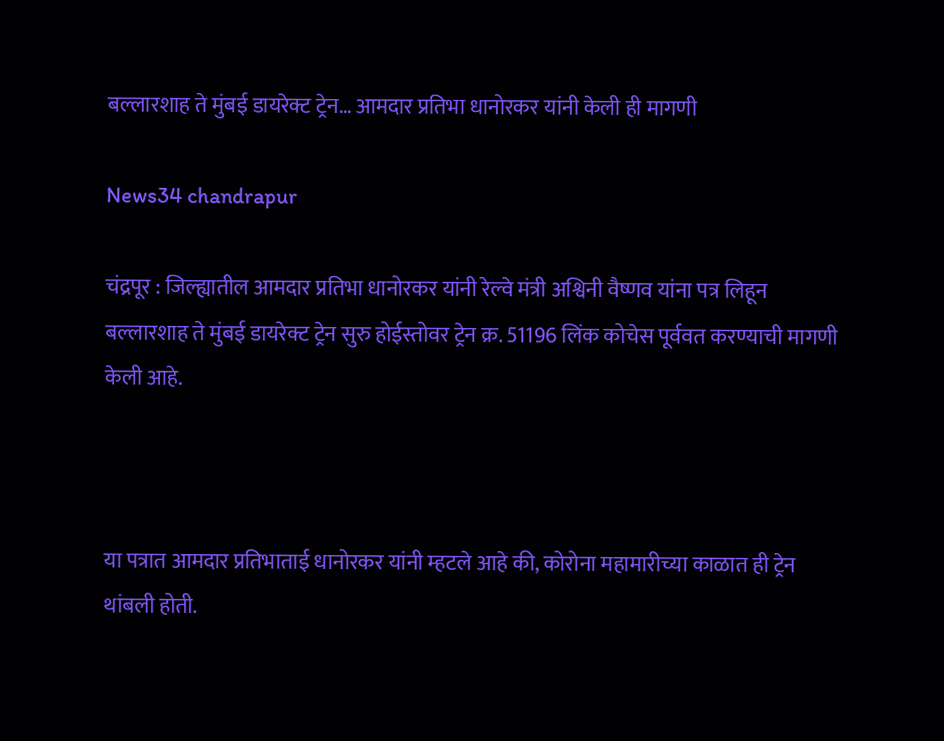बल्लारशाह ते मुंबई डायरेक्ट ट्रेन… आमदार प्रतिभा धानोरकर यांनी केली ही मागणी

News34 chandrapur

चंद्रपूर : जिल्ह्यातील आमदार प्रतिभा धानोरकर यांनी रेल्वे मंत्री अश्विनी वैष्णव यांना पत्र लिहून बल्लारशाह ते मुंबई डायरेक्ट ट्रेन सुरु होईस्तोवर ट्रेन क्र. 51196 लिंक कोचेस पूर्ववत करण्याची मागणी केली आहे.



या पत्रात आमदार प्रतिभाताई धानोरकर यांनी म्हटले आहे की, कोरोना महामारीच्या काळात ही ट्रेन थांबली होती.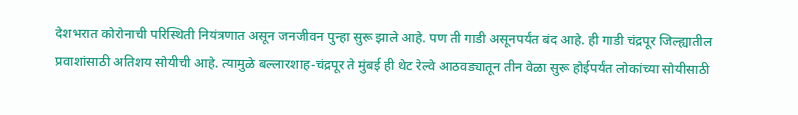देशभरात कोरोनाची परिस्थिती नियंत्रणात असून जनजीवन पुन्हा सुरू झाले आहे. पण ती गाडी असूनपर्यंत बंद आहे. ही गाडी चंद्रपूर जिल्ह्यातील प्रवाशांसाठी अतिशय सोयीची आहे. त्यामुळे बल्लारशाह-चंद्रपूर ते मुंबई ही थेट रेल्वे आठवड्यातून तीन वेळा सुरू होईपर्यंत लोकांच्या सोयीसाठी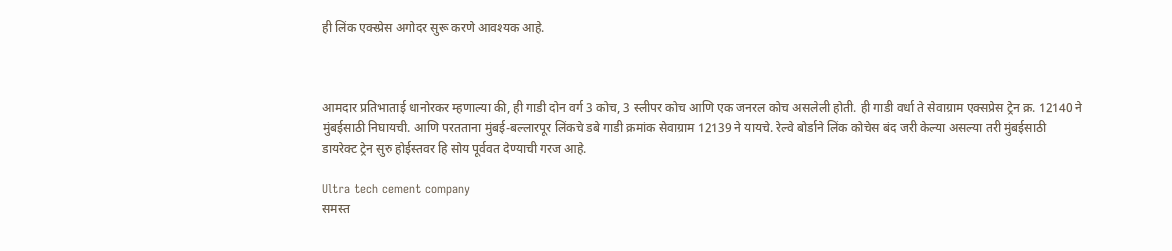ही लिंक एक्स्प्रेस अगोदर सुरू करणे आवश्यक आहे.



आमदार प्रतिभाताई धानोरकर म्हणाल्या की, ही गाडी दोन वर्ग 3 कोच, 3 स्लीपर कोच आणि एक जनरल कोच असलेली होती. ही गाडी वर्धा ते सेवाग्राम एक्सप्रेस ट्रेन क्र. 12140 ने मुंबईसाठी निघायची. आणि परतताना मुंबई-बल्लारपूर लिंकचे डबे गाडी क्रमांक सेवाग्राम 12139 ने यायचे. रेल्वे बोर्डाने लिंक कोचेस बंद जरी केल्या असल्या तरी मुंबईसाठी डायरेक्ट ट्रेन सुरु होईस्तवर हि सोय पूर्ववत देण्याची गरज आहे.

Ultra tech cement company
समस्त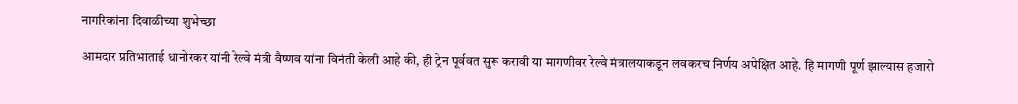नागरिकांना दिवाळीच्या शुभेच्छा

आमदार प्रतिभाताई धानोरकर यांनी रेल्वे मंत्री वैष्णव यांना विनंती केली आहे की, ही ट्रेन पूर्ववत सुरू करावी या मागणीवर रेल्वे मंत्रालयाकडून लवकरच निर्णय अपेक्षित आहे. हि मागणी पूर्ण झाल्यास हजारो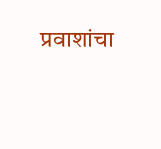प्रवाशांचा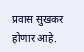प्रवास सुखकर होणार आहे.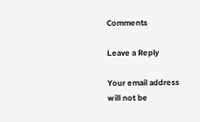Comments

Leave a Reply

Your email address will not be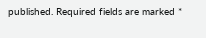published. Required fields are marked *